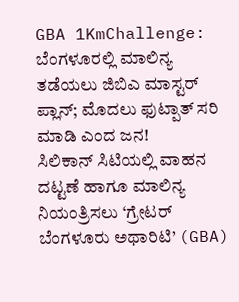GBA 1KmChallenge: ಬೆಂಗಳೂರಲ್ಲಿ ಮಾಲಿನ್ಯ ತಡೆಯಲು ಜಿಬಿಎ ಮಾಸ್ಟರ್ ಪ್ಲಾನ್; ಮೊದಲು ಫುಟ್ಪಾತ್ ಸರಿ ಮಾಡಿ ಎಂದ ಜನ!
ಸಿಲಿಕಾನ್ ಸಿಟಿಯಲ್ಲಿ ವಾಹನ ದಟ್ಟಣೆ ಹಾಗೂ ಮಾಲಿನ್ಯ ನಿಯಂತ್ರಿಸಲು ‘ಗ್ರೇಟರ್ ಬೆಂಗಳೂರು ಅಥಾರಿಟಿ’ (GBA)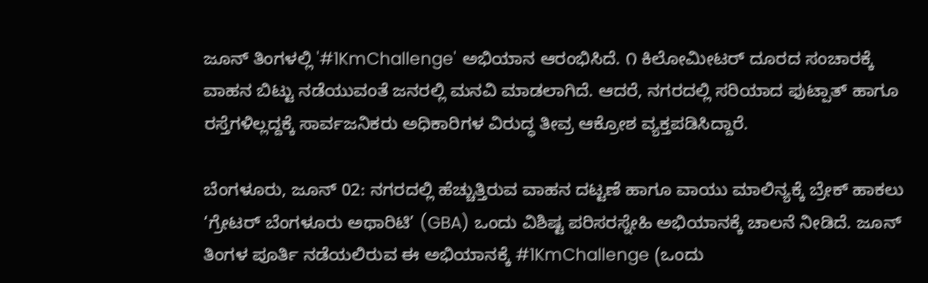ಜೂನ್ ತಿಂಗಳಲ್ಲಿ '#1KmChallenge' ಅಭಿಯಾನ ಆರಂಭಿಸಿದೆ. ೧ ಕಿಲೋಮೀಟರ್ ದೂರದ ಸಂಚಾರಕ್ಕೆ ವಾಹನ ಬಿಟ್ಟು ನಡೆಯುವಂತೆ ಜನರಲ್ಲಿ ಮನವಿ ಮಾಡಲಾಗಿದೆ. ಆದರೆ, ನಗರದಲ್ಲಿ ಸರಿಯಾದ ಫುಟ್ಪಾತ್ ಹಾಗೂ ರಸ್ತೆಗಳಿಲ್ಲದ್ದಕ್ಕೆ ಸಾರ್ವಜನಿಕರು ಅಧಿಕಾರಿಗಳ ವಿರುದ್ಧ ತೀವ್ರ ಆಕ್ರೋಶ ವ್ಯಕ್ತಪಡಿಸಿದ್ದಾರೆ.

ಬೆಂಗಳೂರು, ಜೂನ್ 02: ನಗರದಲ್ಲಿ ಹೆಚ್ಚುತ್ತಿರುವ ವಾಹನ ದಟ್ಟಣೆ ಹಾಗೂ ವಾಯು ಮಾಲಿನ್ಯಕ್ಕೆ ಬ್ರೇಕ್ ಹಾಕಲು ‘ಗ್ರೇಟರ್ ಬೆಂಗಳೂರು ಅಥಾರಿಟಿ’ (GBA) ಒಂದು ವಿಶಿಷ್ಟ ಪರಿಸರಸ್ನೇಹಿ ಅಭಿಯಾನಕ್ಕೆ ಚಾಲನೆ ನೀಡಿದೆ. ಜೂನ್ ತಿಂಗಳ ಪೂರ್ತಿ ನಡೆಯಲಿರುವ ಈ ಅಭಿಯಾನಕ್ಕೆ #1KmChallenge (ಒಂದು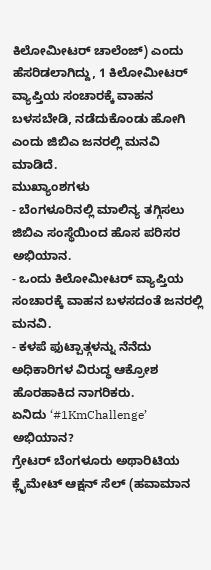ಕಿಲೋಮೀಟರ್ ಚಾಲೆಂಜ್) ಎಂದು ಹೆಸರಿಡಲಾಗಿದ್ದು, 1 ಕಿಲೋಮೀಟರ್ ವ್ಯಾಪ್ತಿಯ ಸಂಚಾರಕ್ಕೆ ವಾಹನ ಬಳಸಬೇಡಿ, ನಡೆದುಕೊಂಡು ಹೋಗಿ ಎಂದು ಜಿಬಿಎ ಜನರಲ್ಲಿ ಮನವಿ ಮಾಡಿದೆ.
ಮುಖ್ಯಾಂಶಗಳು
- ಬೆಂಗಳೂರಿನಲ್ಲಿ ಮಾಲಿನ್ಯ ತಗ್ಗಿಸಲು ಜಿಬಿಎ ಸಂಸ್ಥೆಯಿಂದ ಹೊಸ ಪರಿಸರ ಅಭಿಯಾನ.
- ಒಂದು ಕಿಲೋಮೀಟರ್ ವ್ಯಾಪ್ತಿಯ ಸಂಚಾರಕ್ಕೆ ವಾಹನ ಬಳಸದಂತೆ ಜನರಲ್ಲಿ ಮನವಿ.
- ಕಳಪೆ ಫುಟ್ಪಾತ್ಗಳನ್ನು ನೆನೆದು ಅಧಿಕಾರಿಗಳ ವಿರುದ್ಧ ಆಕ್ರೋಶ ಹೊರಹಾಕಿದ ನಾಗರಿಕರು.
ಏನಿದು ‘#1KmChallenge’ ಅಭಿಯಾನ?
ಗ್ರೇಟರ್ ಬೆಂಗಳೂರು ಅಥಾರಿಟಿಯ ಕ್ಲೈಮೇಟ್ ಆಕ್ಷನ್ ಸೆಲ್ (ಹವಾಮಾನ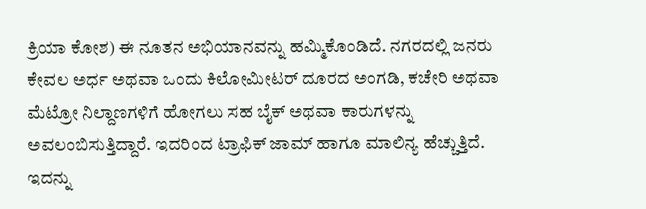ಕ್ರಿಯಾ ಕೋಶ) ಈ ನೂತನ ಅಭಿಯಾನವನ್ನು ಹಮ್ಮಿಕೊಂಡಿದೆ. ನಗರದಲ್ಲಿ ಜನರು ಕೇವಲ ಅರ್ಧ ಅಥವಾ ಒಂದು ಕಿಲೋಮೀಟರ್ ದೂರದ ಅಂಗಡಿ, ಕಚೇರಿ ಅಥವಾ ಮೆಟ್ರೋ ನಿಲ್ದಾಣಗಳಿಗೆ ಹೋಗಲು ಸಹ ಬೈಕ್ ಅಥವಾ ಕಾರುಗಳನ್ನು ಅವಲಂಬಿಸುತ್ತಿದ್ದಾರೆ. ಇದರಿಂದ ಟ್ರಾಫಿಕ್ ಜಾಮ್ ಹಾಗೂ ಮಾಲಿನ್ಯ ಹೆಚ್ಚುತ್ತಿದೆ. ಇದನ್ನು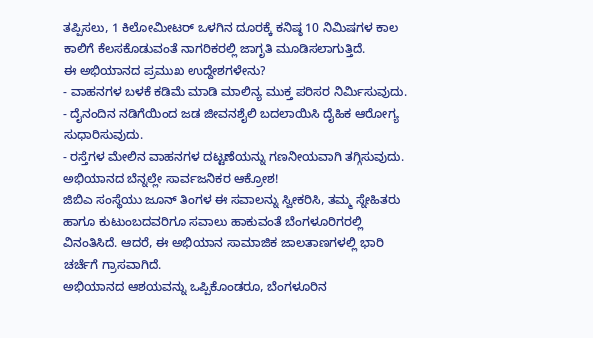ತಪ್ಪಿಸಲು, 1 ಕಿಲೋಮೀಟರ್ ಒಳಗಿನ ದೂರಕ್ಕೆ ಕನಿಷ್ಠ 10 ನಿಮಿಷಗಳ ಕಾಲ ಕಾಲಿಗೆ ಕೆಲಸಕೊಡುವಂತೆ ನಾಗರಿಕರಲ್ಲಿ ಜಾಗೃತಿ ಮೂಡಿಸಲಾಗುತ್ತಿದೆ.
ಈ ಅಭಿಯಾನದ ಪ್ರಮುಖ ಉದ್ದೇಶಗಳೇನು?
- ವಾಹನಗಳ ಬಳಕೆ ಕಡಿಮೆ ಮಾಡಿ ಮಾಲಿನ್ಯ ಮುಕ್ತ ಪರಿಸರ ನಿರ್ಮಿಸುವುದು.
- ದೈನಂದಿನ ನಡಿಗೆಯಿಂದ ಜಡ ಜೀವನಶೈಲಿ ಬದಲಾಯಿಸಿ ದೈಹಿಕ ಆರೋಗ್ಯ ಸುಧಾರಿಸುವುದು.
- ರಸ್ತೆಗಳ ಮೇಲಿನ ವಾಹನಗಳ ದಟ್ಟಣೆಯನ್ನು ಗಣನೀಯವಾಗಿ ತಗ್ಗಿಸುವುದು.
ಅಭಿಯಾನದ ಬೆನ್ನಲ್ಲೇ ಸಾರ್ವಜನಿಕರ ಆಕ್ರೋಶ!
ಜಿಬಿಎ ಸಂಸ್ಥೆಯು ಜೂನ್ ತಿಂಗಳ ಈ ಸವಾಲನ್ನು ಸ್ವೀಕರಿಸಿ, ತಮ್ಮ ಸ್ನೇಹಿತರು ಹಾಗೂ ಕುಟುಂಬದವರಿಗೂ ಸವಾಲು ಹಾಕುವಂತೆ ಬೆಂಗಳೂರಿಗರಲ್ಲಿ ವಿನಂತಿಸಿದೆ. ಆದರೆ, ಈ ಅಭಿಯಾನ ಸಾಮಾಜಿಕ ಜಾಲತಾಣಗಳಲ್ಲಿ ಭಾರಿ ಚರ್ಚೆಗೆ ಗ್ರಾಸವಾಗಿದೆ.
ಅಭಿಯಾನದ ಆಶಯವನ್ನು ಒಪ್ಪಿಕೊಂಡರೂ, ಬೆಂಗಳೂರಿನ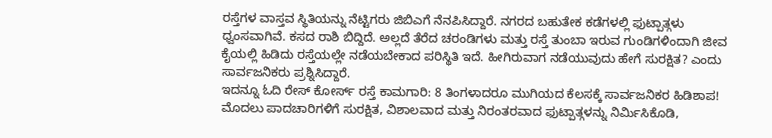ರಸ್ತೆಗಳ ವಾಸ್ತವ ಸ್ಥಿತಿಯನ್ನು ನೆಟ್ಟಿಗರು ಜಿಬಿಎಗೆ ನೆನಪಿಸಿದ್ದಾರೆ. ನಗರದ ಬಹುತೇಕ ಕಡೆಗಳಲ್ಲಿ ಫುಟ್ಪಾತ್ಗಳು ಧ್ವಂಸವಾಗಿವೆ. ಕಸದ ರಾಶಿ ಬಿದ್ದಿದೆ. ಅಲ್ಲದೆ ತೆರೆದ ಚರಂಡಿಗಳು ಮತ್ತು ರಸ್ತೆ ತುಂಬಾ ಇರುವ ಗುಂಡಿಗಳಿಂದಾಗಿ ಜೀವ ಕೈಯಲ್ಲಿ ಹಿಡಿದು ರಸ್ತೆಯಲ್ಲೇ ನಡೆಯಬೇಕಾದ ಪರಿಸ್ಥಿತಿ ಇದೆ. ಹೀಗಿರುವಾಗ ನಡೆಯುವುದು ಹೇಗೆ ಸುರಕ್ಷಿತ? ಎಂದು ಸಾರ್ವಜನಿಕರು ಪ್ರಶ್ನಿಸಿದ್ದಾರೆ.
ಇದನ್ನೂ ಓದಿ ರೇಸ್ ಕೋರ್ಸ್ ರಸ್ತೆ ಕಾಮಗಾರಿ: 8 ತಿಂಗಳಾದರೂ ಮುಗಿಯದ ಕೆಲಸಕ್ಕೆ ಸಾರ್ವಜನಿಕರ ಹಿಡಿಶಾಪ!
ಮೊದಲು ಪಾದಚಾರಿಗಳಿಗೆ ಸುರಕ್ಷಿತ, ವಿಶಾಲವಾದ ಮತ್ತು ನಿರಂತರವಾದ ಫುಟ್ಪಾತ್ಗಳನ್ನು ನಿರ್ಮಿಸಿಕೊಡಿ,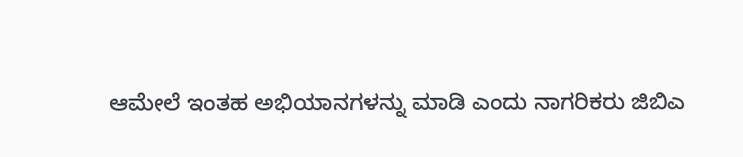ಆಮೇಲೆ ಇಂತಹ ಅಭಿಯಾನಗಳನ್ನು ಮಾಡಿ ಎಂದು ನಾಗರಿಕರು ಜಿಬಿಎ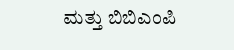ಮತ್ತು ಬಿಬಿಎಂಪಿ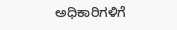ಅಧಿಕಾರಿಗಳಿಗೆ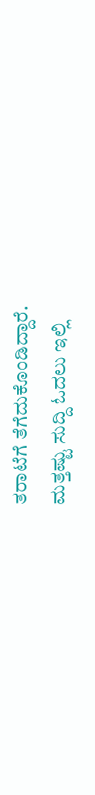ತರಾಟೆಗೆ ತೆಗೆದುಕೊಂಡಿದ್ದಾರೆ.
ಮತ್ತಷ್ಟು ಸುದ್ದಿ ಓದಲು ಇಲ್ಲಿ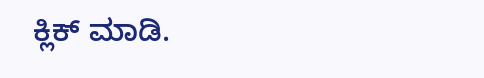ಕ್ಲಿಕ್ ಮಾಡಿ.